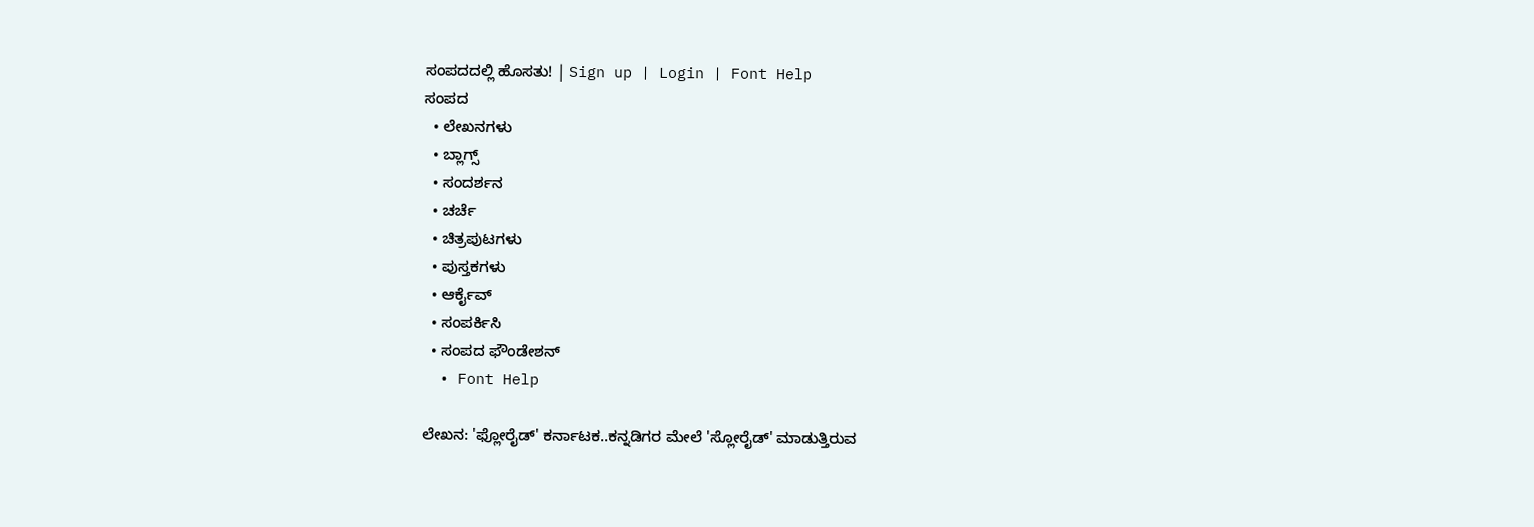ಸಂಪದದಲ್ಲಿ ಹೊಸತು! | Sign up | Login | Font Help
ಸಂಪದ
  • ಲೇಖನಗಳು
  • ಬ್ಲಾಗ್ಸ್
  • ಸಂದರ್ಶನ
  • ಚರ್ಚೆ
  • ಚಿತ್ರಪುಟಗಳು
  • ಪುಸ್ತಕಗಳು
  • ಆರ್ಕೈವ್
  • ಸಂಪರ್ಕಿಸಿ
  • ಸಂಪದ ಫೌಂಡೇಶನ್
  • Font Help

ಲೇಖನ: 'ಫ್ಲೋರೈಡ್' ಕರ್ನಾಟಕ..ಕನ್ನಡಿಗರ ಮೇಲೆ 'ಸ್ಲೋರೈಡ್' ಮಾಡುತ್ತಿರುವ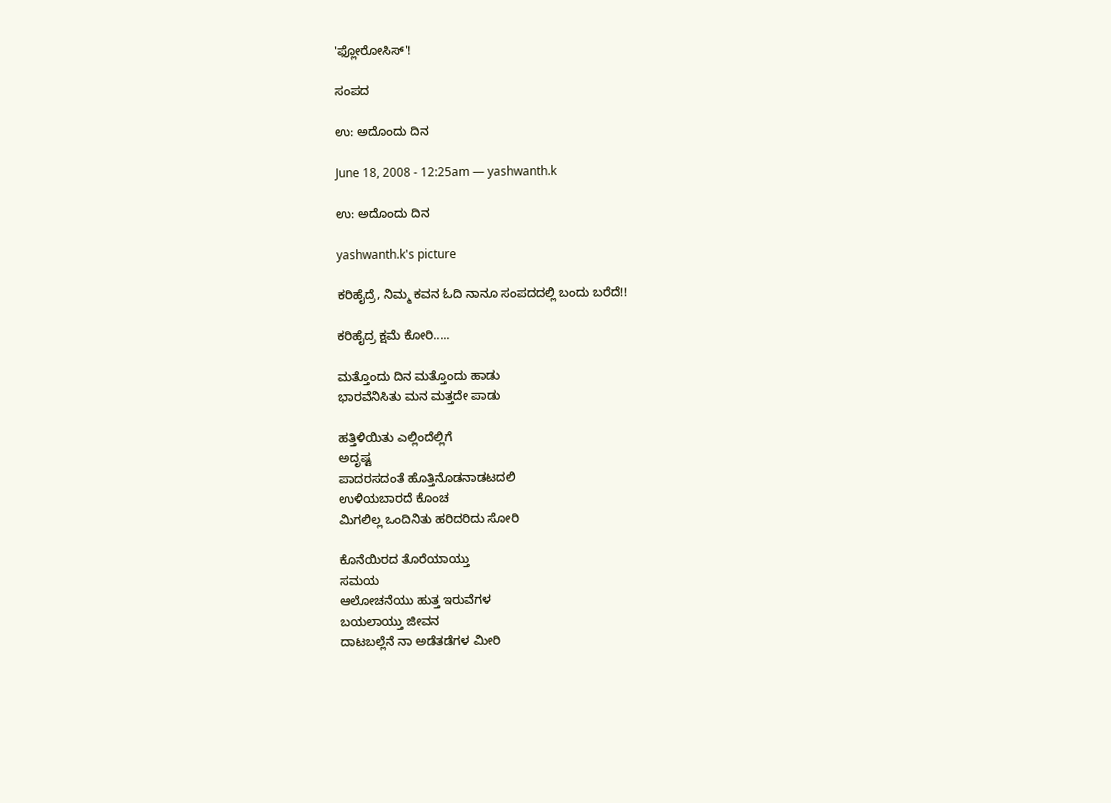'ಫ್ಲೋರೋಸಿಸ್'!

ಸಂಪದ

ಉ: ಅದೊಂದು ದಿನ

June 18, 2008 - 12:25am — yashwanth.k

ಉ: ಅದೊಂದು ದಿನ

yashwanth.k's picture

ಕರಿಹೈದ್ರೆ, ನಿಮ್ಮ ಕವನ ಓದಿ ನಾನೂ ಸಂಪದದಲ್ಲಿ ಬಂದು ಬರೆದೆ!!

ಕರಿಹೈದ್ರ ಕ್ಷಮೆ ಕೋರಿ.....

ಮತ್ತೊಂದು ದಿನ ಮತ್ತೊಂದು ಹಾಡು
ಭಾರವೆನಿಸಿತು ಮನ ಮತ್ತದೇ ಪಾಡು

ಹತ್ತಿಳಿಯಿತು ಎಲ್ಲಿಂದೆಲ್ಲಿಗೆ
ಅದೃಷ್ಟ
ಪಾದರಸದಂತೆ ಹೊತ್ತಿನೊಡನಾಡಟದಲಿ
ಉಳಿಯಬಾರದೆ ಕೊಂಚ
ಮಿಗಲಿಲ್ಲ ಒಂದಿನಿತು ಹರಿದರಿದು ಸೋರಿ

ಕೊನೆಯಿರದ ತೊರೆಯಾಯ್ತು
ಸಮಯ
ಆಲೋಚನೆಯು ಹುತ್ತ ಇರುವೆಗಳ
ಬಯಲಾಯ್ತು ಜೀವನ
ದಾಟಬಲ್ಲೆನೆ ನಾ ಅಡೆತಡೆಗಳ ಮೀರಿ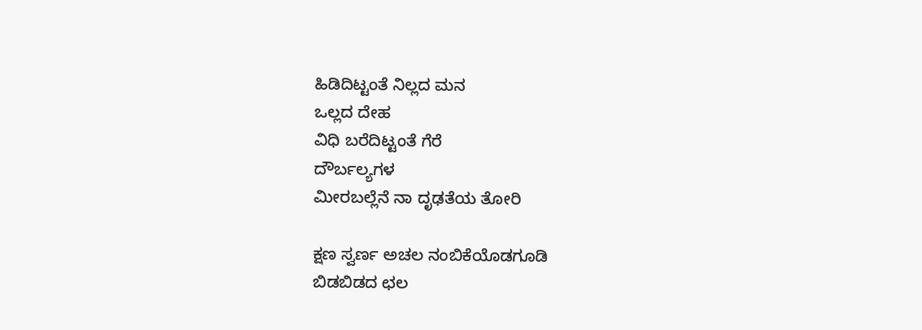ಹಿಡಿದಿಟ್ಟಂತೆ ನಿಲ್ಲದ ಮನ
ಒಲ್ಲದ ದೇಹ
ವಿಧಿ ಬರೆದಿಟ್ಟಂತೆ ಗೆರೆ
ದೌರ್ಬಲ್ಯಗಳ
ಮೀರಬಲ್ಲೆನೆ ನಾ ದೃಢತೆಯ ತೋರಿ

ಕ್ಷಣ ಸ್ವರ್ಣ ಅಚಲ ನಂಬಿಕೆಯೊಡಗೂಡಿ
ಬಿಡಬಿಡದ ಛಲ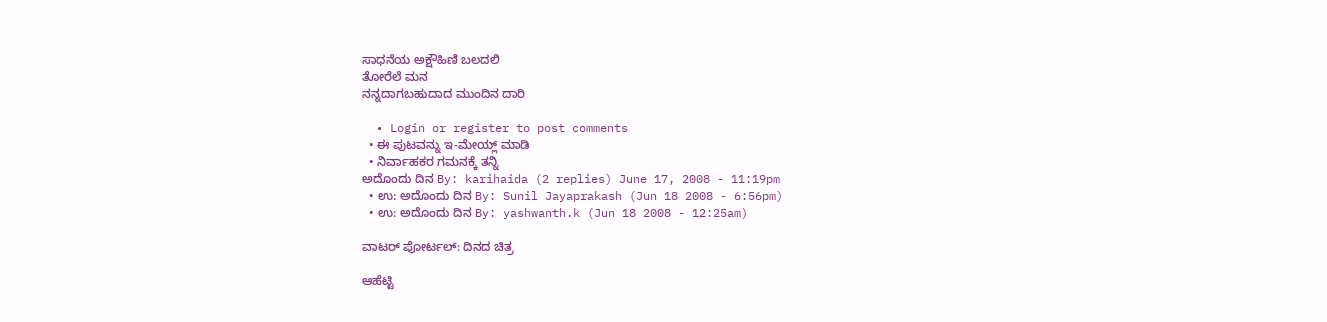ಸಾಧನೆಯ ಅಕ್ಷೌಹಿಣಿ ಬಲದಲಿ
ತೋರೆಲೆ ಮನ
ನನ್ನದಾಗಬಹುದಾದ ಮುಂದಿನ ದಾರಿ

  • Login or register to post comments
  • ಈ ಪುಟವನ್ನು ಇ-ಮೇಯ್ಲ್ ಮಾಡಿ
  • ನಿರ್ವಾಹಕರ ಗಮನಕ್ಕೆ ತನ್ನಿ
ಅದೊಂದು ದಿನ By: karihaida (2 replies) June 17, 2008 - 11:19pm
  • ಉ: ಅದೊಂದು ದಿನ By: Sunil Jayaprakash (Jun 18 2008 - 6:56pm)
  • ಉ: ಅದೊಂದು ದಿನ By: yashwanth.k (Jun 18 2008 - 12:25am)

ವಾಟರ್ ಪೋರ್ಟಲ್: ದಿನದ ಚಿತ್ರ

ಆಹೆಟ್ಟಿ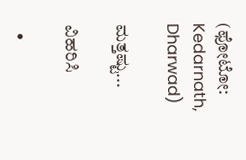(ಫೋಟೋ: Kedarnath, Dharwad)

ಮತ್ತಷ್ಟು...

ವಿಹರಿಸಿ

  •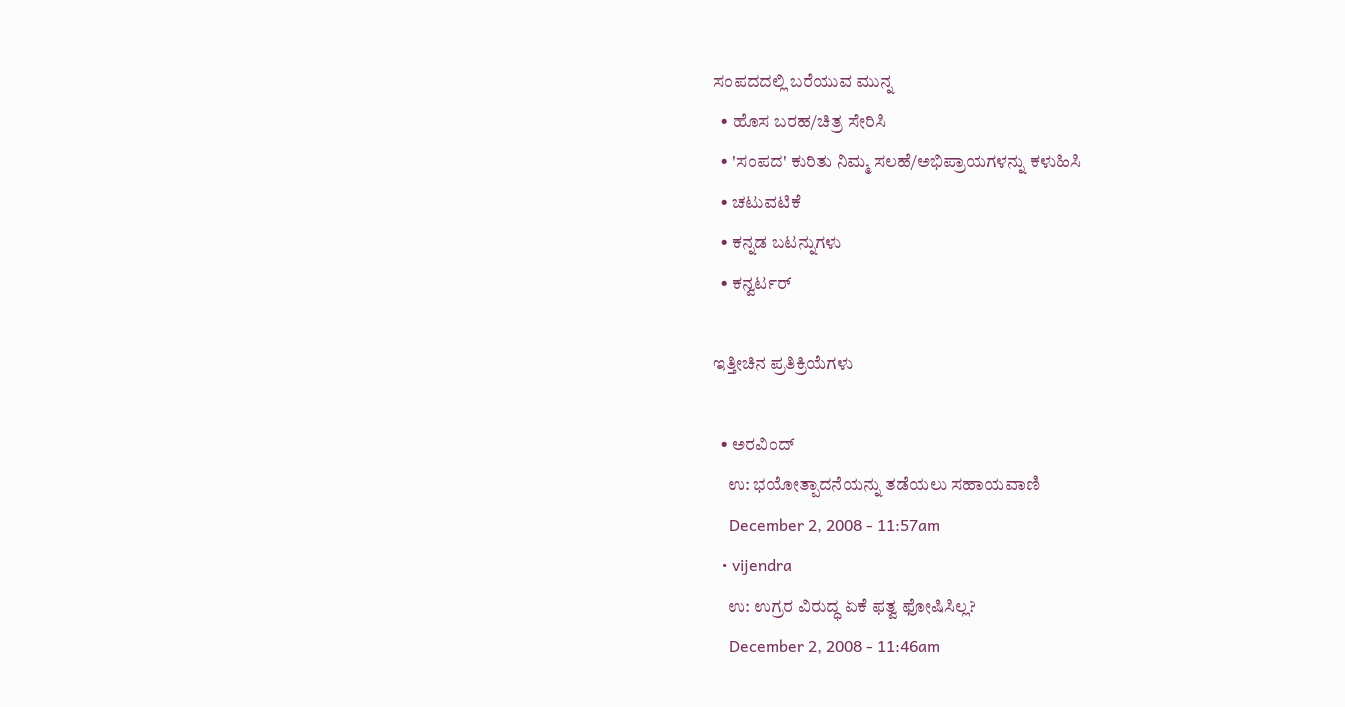ಸಂಪದದಲ್ಲಿ ಬರೆಯುವ ಮುನ್ನ
  • ಹೊಸ ಬರಹ/ಚಿತ್ರ ಸೇರಿಸಿ
  • 'ಸಂಪದ' ಕುರಿತು ನಿಮ್ಮ ಸಲಹೆ/ಅಭಿಪ್ರಾಯಗಳನ್ನು ಕಳುಹಿಸಿ
  • ಚಟುವಟಿಕೆ
  • ಕನ್ನಡ ಬಟನ್ನುಗಳು
  • ಕನ್ವರ್ಟರ್

ಇತ್ತೀಚಿನ ಪ್ರತಿಕ್ರಿಯೆಗಳು

  • ಅರವಿಂದ್
    ಉ: ಭಯೋತ್ಪಾದನೆಯನ್ನು ತಡೆಯಲು ಸಹಾಯವಾಣಿ
    December 2, 2008 - 11:57am
  • vijendra
    ಉ: ಉಗ್ರರ ವಿರುದ್ಧ ಏಕೆ ಫತ್ವ ಫೋಷಿಸಿಲ್ಲ?
    December 2, 2008 - 11:46am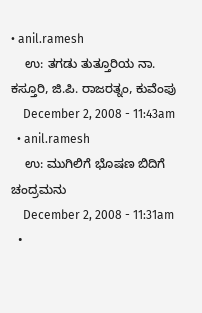• anil.ramesh
    ಉ: ತಗಡು ತುತ್ತೂರಿಯ ನಾ. ಕಸ್ತೂರಿ, ಜಿ.ಪಿ. ರಾಜರತ್ನಂ, ಕುವೆಂಪು
    December 2, 2008 - 11:43am
  • anil.ramesh
    ಉ: ಮುಗಿಲಿಗೆ ಭೊಷಣ ಬಿದಿಗೆ ಚಂದ್ರಮನು
    December 2, 2008 - 11:31am
  •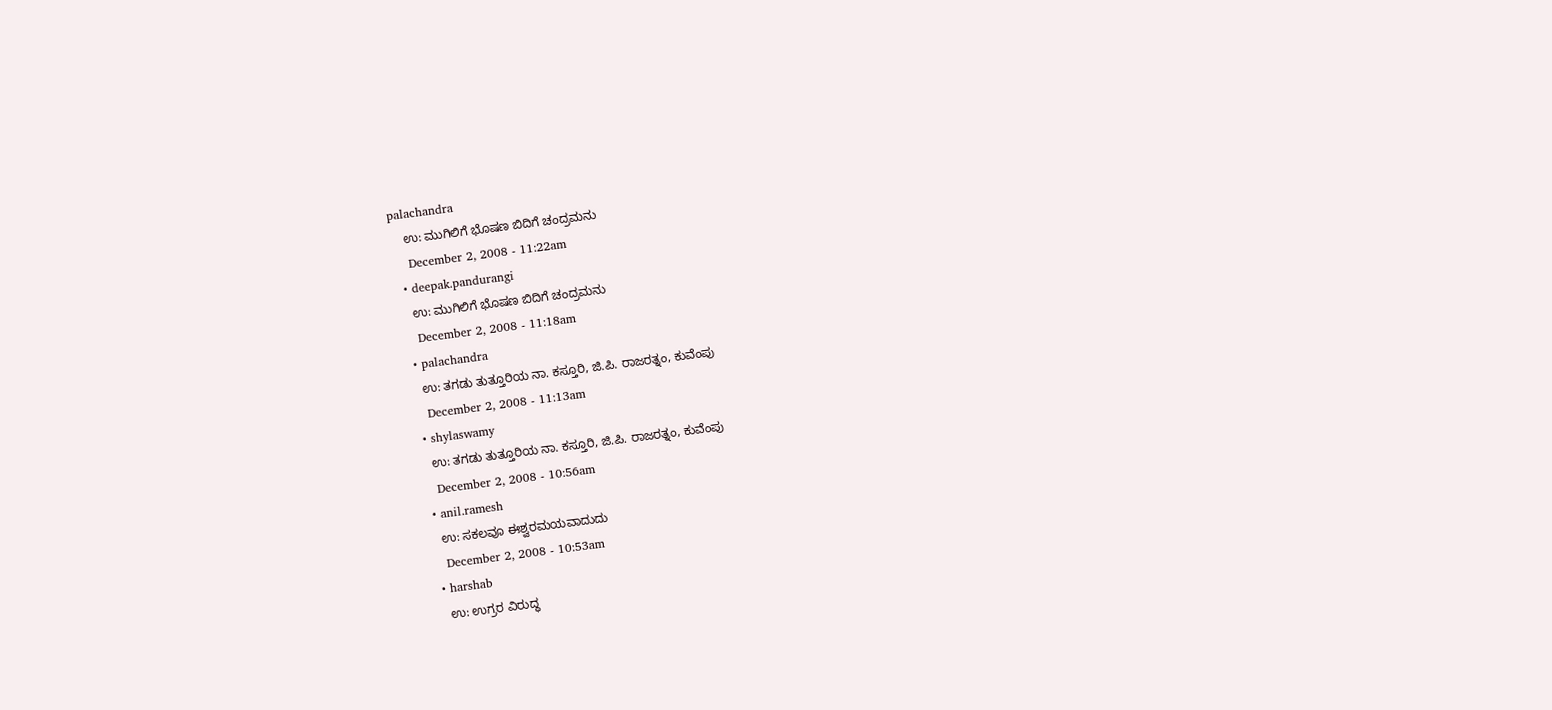palachandra
    ಉ: ಮುಗಿಲಿಗೆ ಭೊಷಣ ಬಿದಿಗೆ ಚಂದ್ರಮನು
    December 2, 2008 - 11:22am
  • deepak.pandurangi
    ಉ: ಮುಗಿಲಿಗೆ ಭೊಷಣ ಬಿದಿಗೆ ಚಂದ್ರಮನು
    December 2, 2008 - 11:18am
  • palachandra
    ಉ: ತಗಡು ತುತ್ತೂರಿಯ ನಾ. ಕಸ್ತೂರಿ, ಜಿ.ಪಿ. ರಾಜರತ್ನಂ, ಕುವೆಂಪು
    December 2, 2008 - 11:13am
  • shylaswamy
    ಉ: ತಗಡು ತುತ್ತೂರಿಯ ನಾ. ಕಸ್ತೂರಿ, ಜಿ.ಪಿ. ರಾಜರತ್ನಂ, ಕುವೆಂಪು
    December 2, 2008 - 10:56am
  • anil.ramesh
    ಉ: ಸಕಲವೂ ಈಶ್ವರಮಯವಾದುದು
    December 2, 2008 - 10:53am
  • harshab
    ಉ: ಉಗ್ರರ ವಿರುದ್ಧ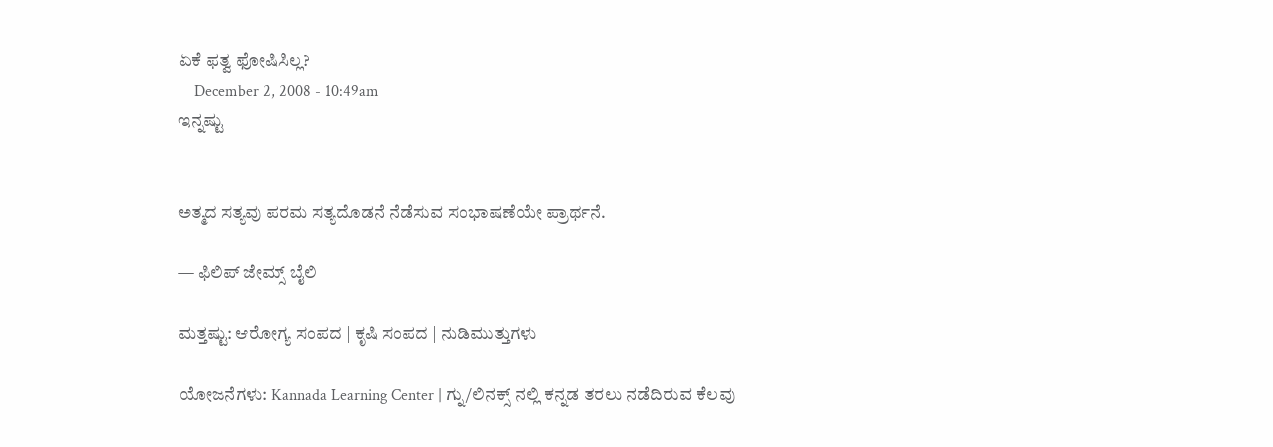ಏಕೆ ಫತ್ವ ಫೋಷಿಸಿಲ್ಲ?
    December 2, 2008 - 10:49am
ಇನ್ನಷ್ಟು


ಅತ್ಮದ ಸತ್ಯವು ಪರಮ ಸತ್ಯದೊಡನೆ ನೆಡೆಸುವ ಸಂಭಾಷಣೆಯೇ ಪ್ರಾರ್ಥನೆ.

— ಫಿಲಿಪ್ ಜೇಮ್ಸ್ ಬೈಲಿ

ಮತ್ತಷ್ಟು: ಆರೋಗ್ಯ ಸಂಪದ | ಕೃಷಿ ಸಂಪದ | ನುಡಿಮುತ್ತುಗಳು

ಯೋಜನೆಗಳು: Kannada Learning Center | ಗ್ನು/ಲಿನಕ್ಸ್ ನಲ್ಲಿ ಕನ್ನಡ ತರಲು ನಡೆದಿರುವ ಕೆಲವು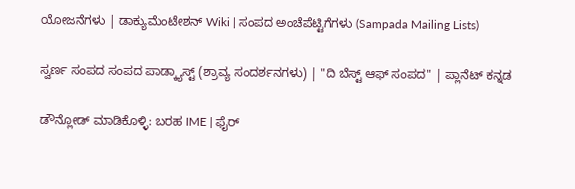ಯೋಜನೆಗಳು | ಡಾಕ್ಯುಮೆಂಟೇಶನ್ Wiki | ಸಂಪದ ಅಂಚೆಪೆಟ್ಟಿಗೆಗಳು (Sampada Mailing Lists)

ಸ್ವರ್ಣ ಸಂಪದ ಸಂಪದ ಪಾಡ್ಕ್ಯಾಸ್ಟ್ (ಶ್ರಾವ್ಯ ಸಂದರ್ಶನಗಳು) | "ದಿ ಬೆಸ್ಟ್ ಆಫ್ ಸಂಪದ" | ಪ್ಲಾನೆಟ್ ಕನ್ನಡ

ಡೌನ್ಲೋಡ್ ಮಾಡಿಕೊಳ್ಳಿ: ಬರಹ IME | ಫೈರ್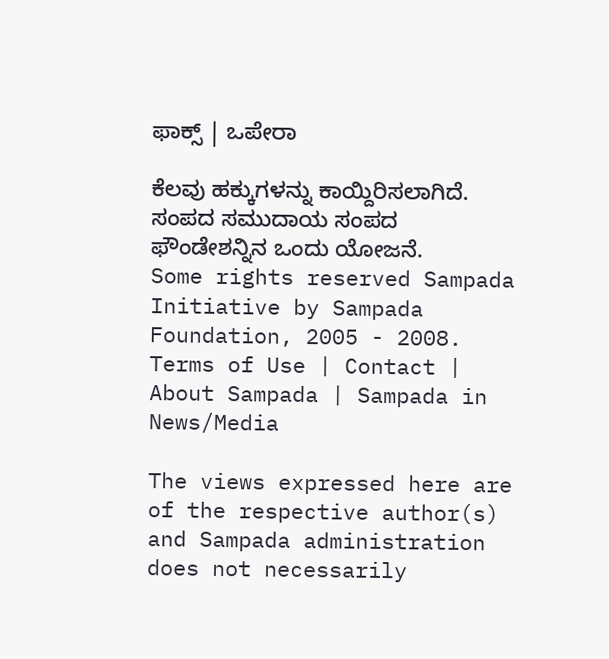ಫಾಕ್ಸ್ | ಒಪೇರಾ

ಕೆಲವು ಹಕ್ಕುಗಳನ್ನು ಕಾಯ್ದಿರಿಸಲಾಗಿದೆ. ಸಂಪದ ಸಮುದಾಯ ಸಂಪದ ಫೌಂಡೇಶನ್ನಿನ ಒಂದು ಯೋಜನೆ.
Some rights reserved Sampada Initiative by Sampada Foundation, 2005 - 2008.
Terms of Use | Contact | About Sampada | Sampada in News/Media

The views expressed here are of the respective author(s) and Sampada administration does not necessarily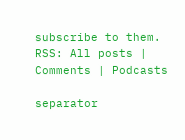subscribe to them.
RSS: All posts | Comments | Podcasts

separator